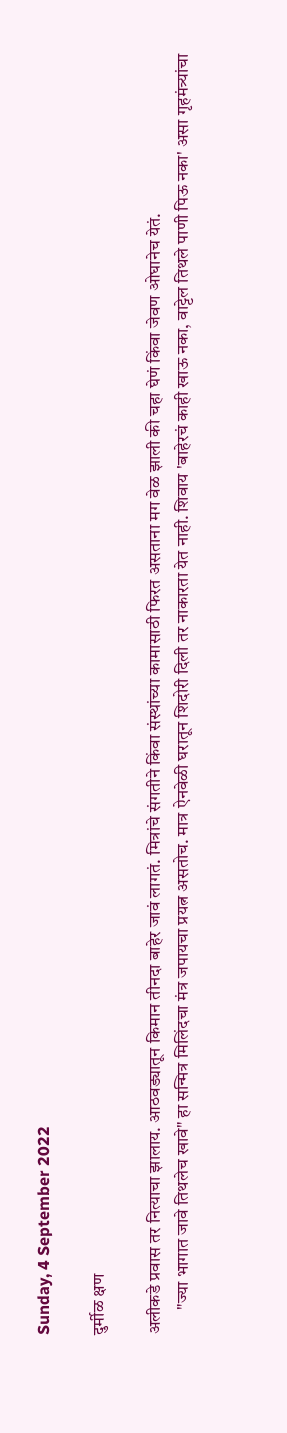Sunday, 4 September 2022

दुर्मीळ क्षण

अलीकडे प्रवास तर नित्याचा झालाय. आठवड्यातून किमान तीनदा बाहेर जावं लागतं. मित्रांचे संगतीने किंवा संस्थांच्या कामासाठी फिरत असताना मग वेळ झाली की चहा घेणं किंवा जेवण ओघानेच येतं.
       "ज्या भागात जावे तिथलेच खावे" हा सन्मित्र मिलिंदचा मंत्र जपायचा प्रयत्न असतोच. मात्र ऐनवेळी घरातून शिदोरी दिली तर नाकारता येत नाही. शिवाय 'बाहेरचं काही खाऊ नका, वाट्टेल तिथले पाणी पिऊ नका' असा गृहमंत्र्यांचा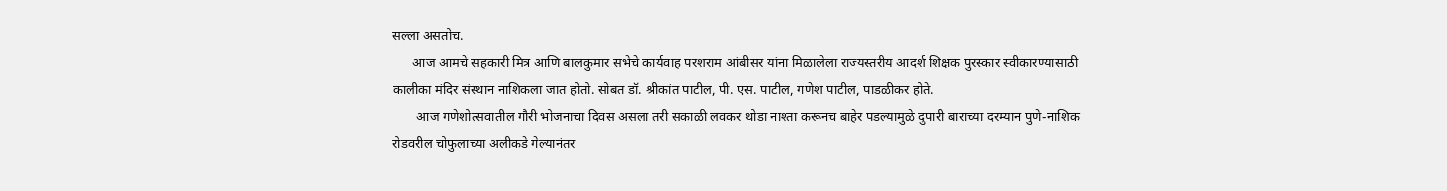सल्ला असतोच.
      आज आमचे सहकारी मित्र आणि बालकुमार सभेचे कार्यवाह परशराम आंबीसर यांना मिळालेला राज्यस्तरीय आदर्श शिक्षक पुरस्कार स्वीकारण्यासाठी कालीका मंदिर संस्थान नाशिकला जात होतो. सोबत डॉ. श्रीकांत पाटील, पी. एस. पाटील, गणेश पाटील, पाडळीकर होते.
       आज गणेशोत्सवातील गौरी भोजनाचा दिवस असला तरी सकाळी लवकर थोडा नाश्ता करूनच बाहेर पडल्यामुळे दुपारी बाराच्या दरम्यान पुणे-नाशिक रोडवरील चोफुलाच्या अलीकडे गेल्यानंतर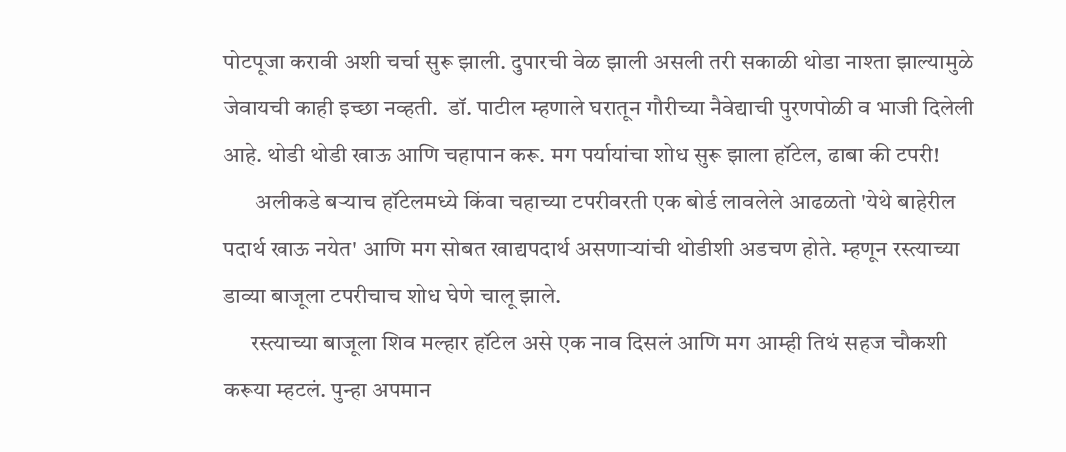पोटपूजा करावी अशी चर्चा सुरू झाली. दुपारची वेळ झाली असली तरी सकाळी थोडा नाश्ता झाल्यामुळे जेवायची काही इच्छा नव्हती.  डॉ. पाटील म्हणाले घरातून गौरीच्या नैवेद्याची पुरणपोळी व भाजी दिलेली आहे. थोडी थोडी खाऊ आणि चहापान करू. मग पर्यायांचा शोध सुरू झाला हॉटेल, ढाबा की टपरी!
       अलीकडे बऱ्याच हॉटेलमध्ये किंवा चहाच्या टपरीवरती एक बोर्ड लावलेले आढळतो 'येथे बाहेरील पदार्थ खाऊ नयेत' आणि मग सोबत खाद्यपदार्थ असणाऱ्यांची थोडीशी अडचण होते. म्हणून रस्त्याच्या डाव्या बाजूला टपरीचाच शोध घेणे चालू झाले.
      रस्त्याच्या बाजूला शिव मल्हार हॉटेल असे एक नाव दिसलं आणि मग आम्ही तिथं सहज चौकशी करूया म्हटलं. पुन्हा अपमान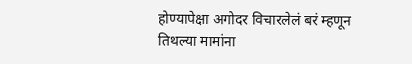होण्यापेक्षा अगोदर विचारलेलं बरं म्हणून तिथल्या मामांना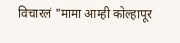विचारलं "मामा आम्ही कोल्हापूर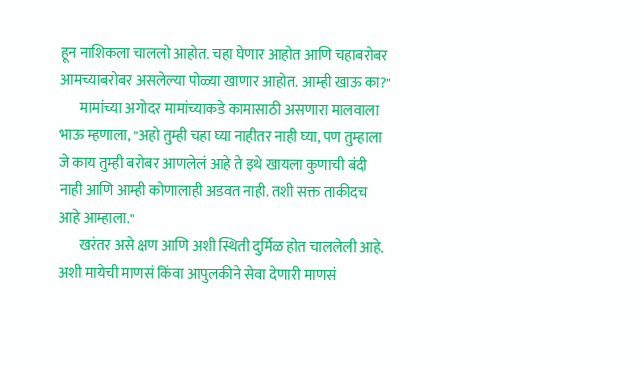हून नाशिकला चाललो आहोत. चहा घेणार आहोत आणि चहाबरोबर आमच्याबरोबर असलेल्या पोळ्या खाणार आहोत. आम्ही खाऊ का?"
       मामांच्या अगोदर मामांच्याकडे कामासाठी असणारा मालवाला भाऊ म्हणाला, "अहो तुम्ही चहा घ्या नाहीतर नाही घ्या, पण तुम्हाला जे काय तुम्ही बरोबर आणलेलं आहे ते इथे खायला कुणाची बंदी नाही आणि आम्ही कोणालाही अडवत नाही. तशी सक्त ताकीदच आहे आम्हाला."
       खरंतर असे क्षण आणि अशी स्थिती दुर्मिळ होत चाललेली आहे. अशी मायेची माणसं किंवा आपुलकीने सेवा देणारी माणसं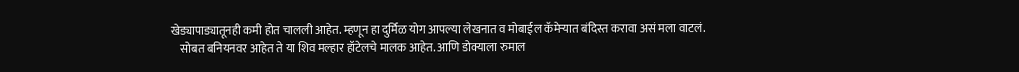खेड्यापाड्यातूनही कमी होत चालली आहेत. म्हणून हा दुर्मिळ योग आपल्या लेखनात व मोबाईल कॅमेऱ्यात बंदिस्त करावा असं मला वाटलं.
    सोबत बनियनवर आहेत ते या शिव मल्हार हॉटेलचे मालक आहेत. आणि डोक्याला रुमाल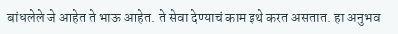बांधलेले जे आहेत ते भाऊ आहेत. ते सेवा देण्याचं काम इथे करत असतात. हा अनुभव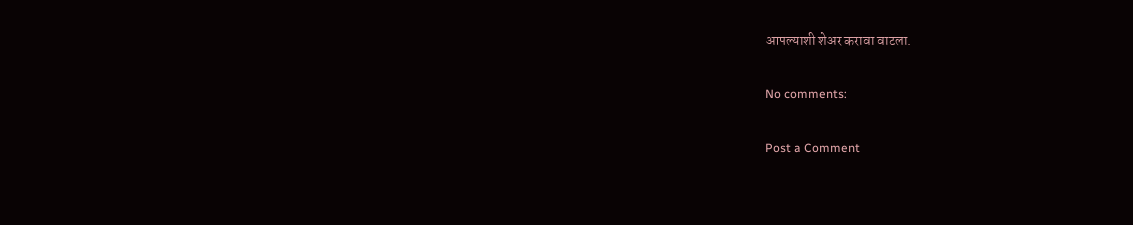आपल्याशी शेअर करावा वाटला.

No comments:

Post a Comment